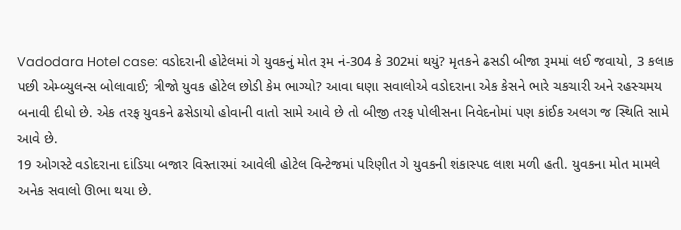Vadodara Hotel case: વડોદરાની હોટેલમાં ગે યુવકનું મોત રૂમ નં-304 કે 302માં થયું? મૃતકને ઢસડી બીજા રૂમમાં લઈ જવાયો, 3 કલાક પછી એમ્બ્યુલન્સ બોલાવાઈ; ત્રીજો યુવક હોટેલ છોડી કેમ ભાગ્યો? આવા ઘણા સવાલોએ વડોદરાના એક કેસને ભારે ચકચારી અને રહસ્ચમય બનાવી દીધો છે. એક તરફ યુવકને ઢસેડાયો હોવાની વાતો સામે આવે છે તો બીજી તરફ પોલીસના નિવેદનોમાં પણ કાંઈક અલગ જ સ્થિતિ સામે આવે છે.
19 ઓગસ્ટે વડોદરાના દાંડિયા બજાર વિસ્તારમાં આવેલી હોટેલ વિન્ટેજમાં પરિણીત ગે યુવકની શંકાસ્પદ લાશ મળી હતી. યુવકના મોત મામલે અનેક સવાલો ઊભા થયા છે.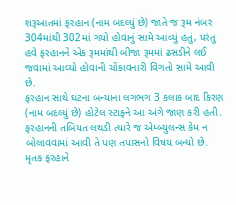શરૂઆતમાં ફરહાન (નામ બદલ્યું છે) જાતે જ રૂમ નંબર 304માંથી 302માં ગયો હોવાનું સામે આવ્યું હતું, પરંતુ હવે ફરહાનને એક રૂમમાંથી બીજા રૂમમાં ઢસડીને લઈ જવામાં આવ્યો હોવાની ચોંકાવનારી વિગતો સામે આવી છે.
ફરહાન સાથે ઘટના બન્યાના લગભગ 3 કલાક બાદ કિરણ (નામ બદલ્યું છે) હોટેલ સ્ટાફને આ અંગે જાણ કરી હતી. ફરહાનની તબિયત લથડી ત્યારે જ એમ્બ્યુલન્સ કેમ ન બોલાવવામાં આવી તે પણ તપાસનો વિષય બન્યો છે. મૃતક ફરહાને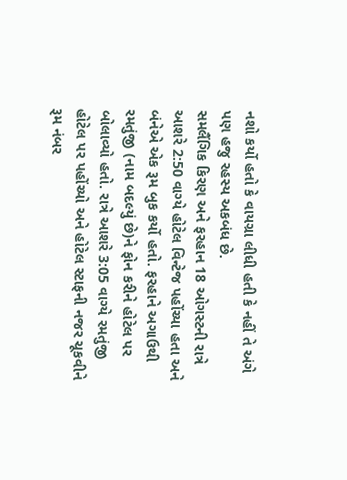નશો કર્યો હતો કે વાયગ્રા લીધી હતી કે નહીં તે અંગે પણ હજુ રહસ્ય અકબંધ છે.
સમલૈંગિક કિરણ અને ફરહાન 18 ઓગસ્ટની રાત્રે આશરે 2:50 વાગ્યે હોટેલ વિન્ટેજ પહોંચ્યા હતા અને બંનેએ એક રૂમ બુક કર્યો હતો. ફરહાને અગાઉથી રમતુંજી (નામ બદલ્યું છે)ને ફોન કરીને હોટેલ પર બોલાવ્યો હતો. રાત્રે આશરે 3:05 વાગ્યે રમતુંજી હોટેલ પર પહોંચ્યો અને હોટેલ સ્ટાફની નજર ચૂકવીને રૂમ નંબર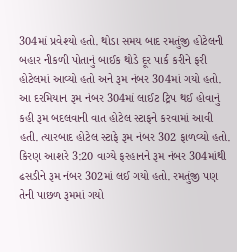304માં પ્રવેશ્યો હતો. થોડા સમય બાદ રમતુંજી હોટેલની બહાર નીકળી પોતાનું બાઈક થોડે દૂર પાર્ક કરીને ફરી હોટેલમાં આવ્યો હતો અને રૂમ નંબર 304માં ગયો હતો.
આ દરમિયાન રૂમ નંબર 304માં લાઈટ ટ્રિપ થઈ હોવાનું કહી રૂમ બદલવાની વાત હોટેલ સ્ટાફને કરવામાં આવી હતી. ત્યારબાદ હોટેલ સ્ટાફે રૂમ નંબર 302 ફાળવ્યો હતો. કિરણ આશરે 3:20 વાગ્યે ફરહાનને રૂમ નંબર 304માંથી ઢસડીને રૂમ નંબર 302માં લઈ ગયો હતો. રમતુંજી પણ તેની પાછળ રૂમમાં ગયો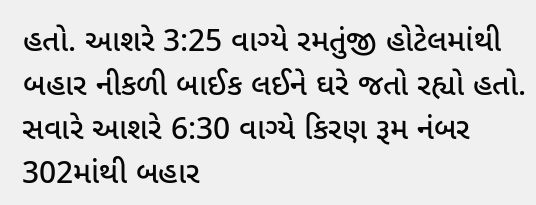હતો. આશરે 3:25 વાગ્યે રમતુંજી હોટેલમાંથી બહાર નીકળી બાઈક લઈને ઘરે જતો રહ્યો હતો.
સવારે આશરે 6:30 વાગ્યે કિરણ રૂમ નંબર 302માંથી બહાર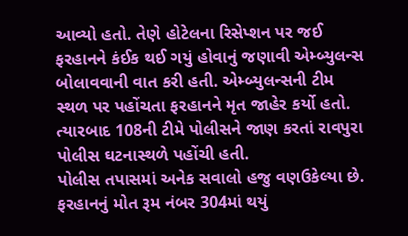આવ્યો હતો. તેણે હોટેલના રિસેપ્શન પર જઈ ફરહાનને કંઈક થઈ ગયું હોવાનું જણાવી એમ્બ્યુલન્સ બોલાવવાની વાત કરી હતી. એમ્બ્યુલન્સની ટીમ સ્થળ પર પહોંચતા ફરહાનને મૃત જાહેર કર્યો હતો. ત્યારબાદ 108ની ટીમે પોલીસને જાણ કરતાં રાવપુરા પોલીસ ઘટનાસ્થળે પહોંચી હતી.
પોલીસ તપાસમાં અનેક સવાલો હજુ વણઉકેલ્યા છે. ફરહાનનું મોત રૂમ નંબર 304માં થયું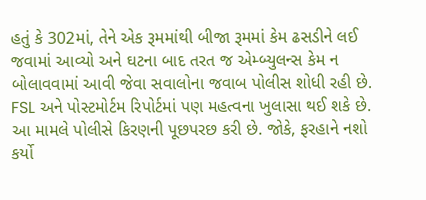હતું કે 302માં, તેને એક રૂમમાંથી બીજા રૂમમાં કેમ ઢસડીને લઈ જવામાં આવ્યો અને ઘટના બાદ તરત જ એમ્બ્યુલન્સ કેમ ન બોલાવવામાં આવી જેવા સવાલોના જવાબ પોલીસ શોધી રહી છે. FSL અને પોસ્ટમોર્ટમ રિપોર્ટમાં પણ મહત્વના ખુલાસા થઈ શકે છે.
આ મામલે પોલીસે કિરણની પૂછપરછ કરી છે. જોકે, ફરહાને નશો કર્યો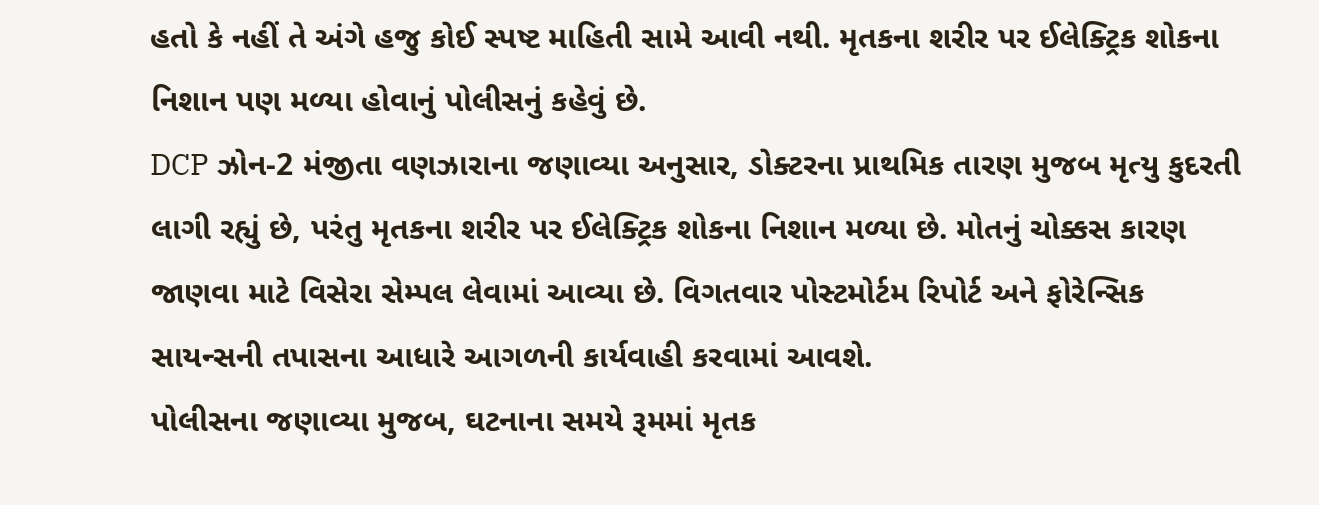હતો કે નહીં તે અંગે હજુ કોઈ સ્પષ્ટ માહિતી સામે આવી નથી. મૃતકના શરીર પર ઈલેક્ટ્રિક શોકના નિશાન પણ મળ્યા હોવાનું પોલીસનું કહેવું છે.
DCP ઝોન-2 મંજીતા વણઝારાના જણાવ્યા અનુસાર, ડોક્ટરના પ્રાથમિક તારણ મુજબ મૃત્યુ કુદરતી લાગી રહ્યું છે, પરંતુ મૃતકના શરીર પર ઈલેક્ટ્રિક શોકના નિશાન મળ્યા છે. મોતનું ચોક્કસ કારણ જાણવા માટે વિસેરા સેમ્પલ લેવામાં આવ્યા છે. વિગતવાર પોસ્ટમોર્ટમ રિપોર્ટ અને ફોરેન્સિક સાયન્સની તપાસના આધારે આગળની કાર્યવાહી કરવામાં આવશે.
પોલીસના જણાવ્યા મુજબ, ઘટનાના સમયે રૂમમાં મૃતક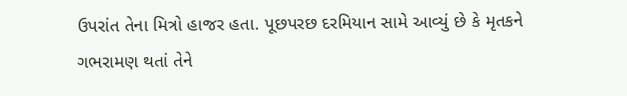ઉપરાંત તેના મિત્રો હાજર હતા. પૂછપરછ દરમિયાન સામે આવ્યું છે કે મૃતકને ગભરામણ થતાં તેને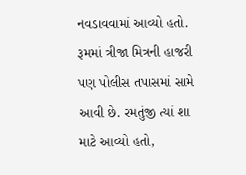નવડાવવામાં આવ્યો હતો. રૂમમાં ત્રીજા મિત્રની હાજરી પણ પોલીસ તપાસમાં સામે આવી છે. રમતુંજી ત્યાં શા માટે આવ્યો હતો,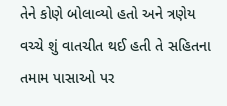તેને કોણે બોલાવ્યો હતો અને ત્રણેય વચ્ચે શું વાતચીત થઈ હતી તે સહિતના તમામ પાસાઓ પર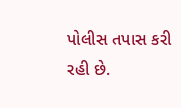પોલીસ તપાસ કરી રહી છે.